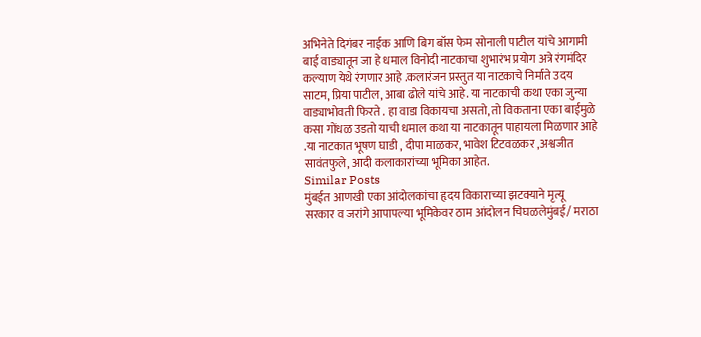अभिनेते दिगंबर नाईक आणि बिग बॉस फेम सोनाली पाटील यांचे आगामी बाई वाड्यातून जा हे धमाल विनोदी नाटकाचा शुभारंभ प्रयोग अत्रे रंगमंदिर कल्याण येथे रंगणार आहे .कलारंजन प्रस्तुत या नाटकाचे निर्माते उदय साटम, प्रिया पाटील, आबा ढोले यांचे आहे. या नाटकाची कथा एका जुन्या वाड्याभोवती फिरते . हा वाडा विकायचा असतो, तो विकताना एका बाईमुळे कसा गोंधळ उडतो याची धमाल कथा या नाटकातून पाहायला मिळणार आहे .या नाटकात भूषण घाडी , दीपा माळकर, भावेश टिटवळकर ,अश्वजीत सावंतफुले, आदी कलाकारांच्या भूमिका आहेत.
Similar Posts
मुंबईत आणखी एका आंदोलकांचा हृदय विकाराच्या झटक्याने मृत्यू
सरकार व जरांगे आपापल्या भूमिकेवर ठाम आंदोलन चिघळलेमुंबई/ मराठा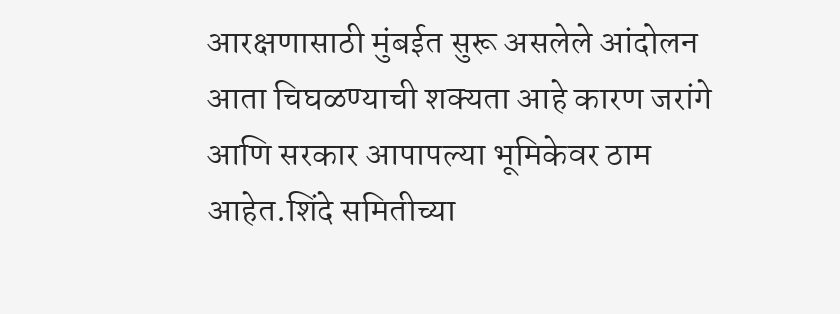आरक्षणासाठी मुंबईत सुरू असलेले आंदोलन आता चिघळण्याची शक्यता आहे कारण जरांगे आणि सरकार आपापल्या भूमिकेवर ठाम आहेत.शिंदे समितीच्या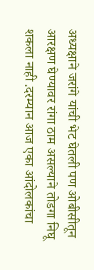अध्यक्षाने जरांगे यांची भेट घेतली पण ओबीसीतून आरक्षण घेण्यावर रांगा ठाम असल्याने तोडगा निघू शकला नाही .दरम्यान आज एका आंदोलकांचा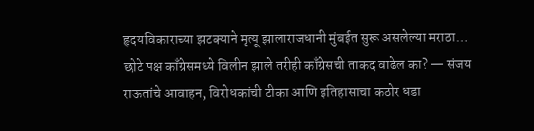हृदयविकाराच्या झटक्याने मृत्यू झालाराजधानी मुंबईत सुरू असलेल्या मराठा…
छोटे पक्ष काँग्रेसमध्ये विलीन झाले तरीही काँग्रेसची ताकद वाढेल का? — संजय राऊतांचे आवाहन, विरोधकांची टीका आणि इतिहासाचा कठोर धडा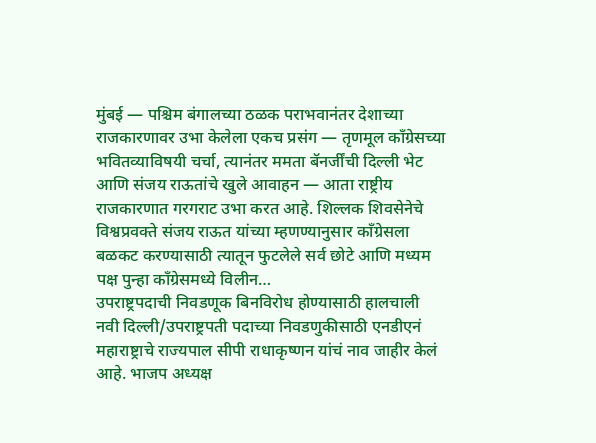मुंबई — पश्चिम बंगालच्या ठळक पराभवानंतर देशाच्या राजकारणावर उभा केलेला एकच प्रसंग — तृणमूल काँग्रेसच्या भवितव्याविषयी चर्चा, त्यानंतर ममता बॅनर्जींची दिल्ली भेट आणि संजय राऊतांचे खुले आवाहन — आता राष्ट्रीय राजकारणात गरगराट उभा करत आहे. शिल्लक शिवसेनेचे विश्वप्रवक्ते संजय राऊत यांच्या म्हणण्यानुसार काँग्रेसला बळकट करण्यासाठी त्यातून फुटलेले सर्व छोटे आणि मध्यम पक्ष पुन्हा काँग्रेसमध्ये विलीन…
उपराष्ट्रपदाची निवडणूक बिनविरोध होण्यासाठी हालचाली
नवी दिल्ली/उपराष्ट्रपती पदाच्या निवडणुकीसाठी एनडीएनं महाराष्ट्राचे राज्यपाल सीपी राधाकृष्णन यांचं नाव जाहीर केलं आहे. भाजप अध्यक्ष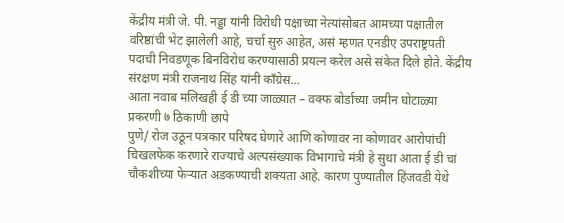केंद्रीय मंत्री जे. पी. नड्डा यांनी विरोधी पक्षाच्या नेत्यांसोबत आमच्या पक्षातील वरिष्ठांची भेट झालेली आहे, चर्चा सुरु आहेत, असं म्हणत एनडीए उपराष्ट्रपती पदाची निवडणूक बिनविरोध करण्यासाठी प्रयत्न करेल असे संकेत दिले होते. केंद्रीय संरक्षण मंत्री राजनाथ सिंह यांनी काँग्रेस…
आता नवाब मलिखही ई डी च्या जाळ्यात – वक्फ बोर्डाच्या जमीन घोटाळ्या प्रकरणी ७ ठिकाणी छापे
पुणे/ रोज उठून पत्रकार परिषद घेणारे आणि कोणावर ना कोणावर आरोपांची चिखलफेक करणारे राज्याचे अल्पसंख्याक विभागाचे मंत्री हे सुधा आता ई डी चां चौकशीच्या फेऱ्यात अडकण्याची शक्यता आहे. कारण पुण्यातील हिंजवडी येथे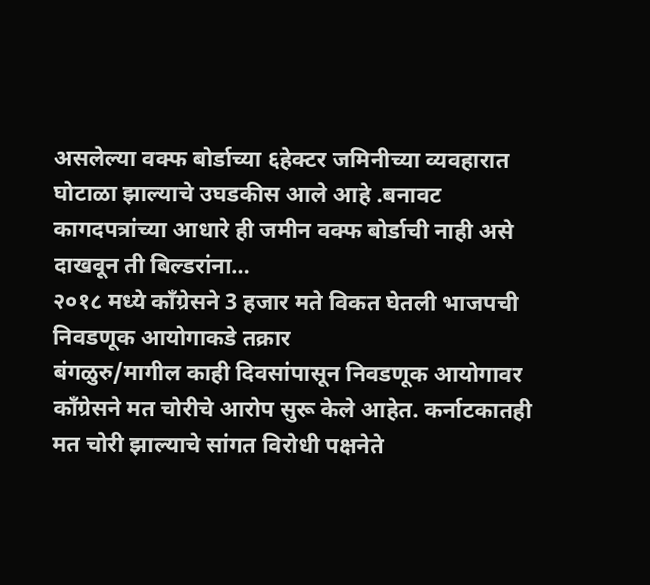असलेल्या वक्फ बोर्डाच्या ६हेक्टर जमिनीच्या व्यवहारात घोटाळा झाल्याचे उघडकीस आले आहे .बनावट कागदपत्रांच्या आधारे ही जमीन वक्फ बोर्डाची नाही असे दाखवून ती बिल्डरांना…
२०१८ मध्ये काँग्रेसने 3 हजार मते विकत घेतली भाजपची निवडणूक आयोगाकडे तक्रार
बंगळुरु/मागील काही दिवसांपासून निवडणूक आयोगावर काँग्रेसने मत चोरीचे आरोप सुरू केले आहेत. कर्नाटकातही मत चोरी झाल्याचे सांगत विरोधी पक्षनेते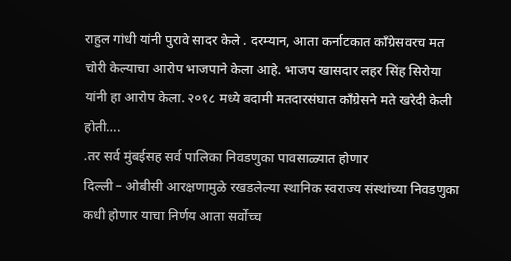राहुल गांधी यांनी पुरावे सादर केले . दरम्यान, आता कर्नाटकात काँग्रेसवरच मत चोरी केल्याचा आरोप भाजपाने केला आहे. भाजप खासदार लहर सिंह सिरोया यांनी हा आरोप केला. २०१८ मध्ये बदामी मतदारसंघात काँग्रेसने मते खरेदी केली होती….
.तर सर्व मुंबईसह सर्व पालिका निवडणुका पावसाळ्यात होणार
दिल्ली – ओबीसी आरक्षणामुळे रखडलेल्या स्थानिक स्वराज्य संस्थांच्या निवडणुका कधी होणार याचा निर्णय आता सर्वोच्च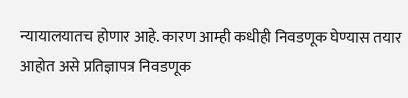न्यायालयातच होणार आहे. कारण आम्ही कधीही निवडणूक घेण्यास तयार आहोत असे प्रतिज्ञापत्र निवडणूक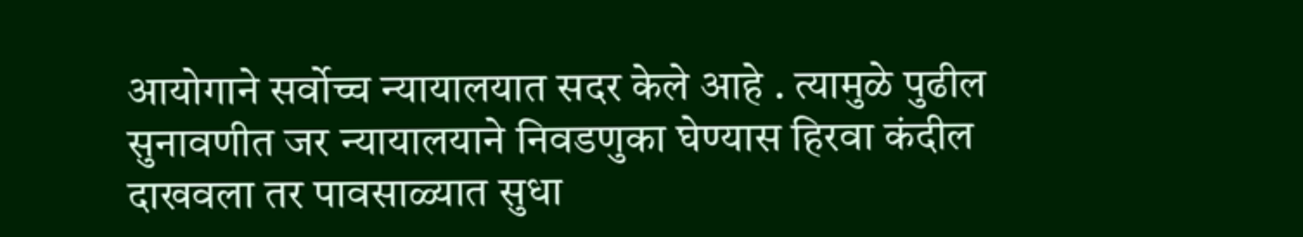आयोगाने सर्वोच्च न्यायालयात सदर केले आहे . त्यामुळे पुढील सुनावणीत जर न्यायालयाने निवडणुका घेण्यास हिरवा कंदील दाखवला तर पावसाळ्यात सुधा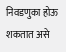निवडणुका होऊ शकतात असे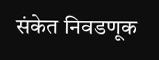संकेत निवडणूक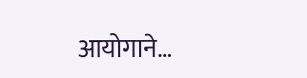आयोगाने…